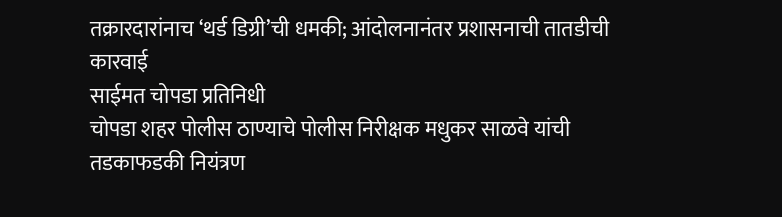तक्रारदारांनाच ‘थर्ड डिग्री’ची धमकी; आंदोलनानंतर प्रशासनाची तातडीची कारवाई
साईमत चोपडा प्रतिनिधी
चोपडा शहर पोलीस ठाण्याचे पोलीस निरीक्षक मधुकर साळवे यांची तडकाफडकी नियंत्रण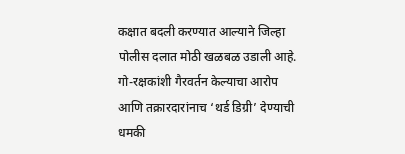कक्षात बदली करण्यात आल्याने जिल्हा पोलीस दलात मोठी खळबळ उडाली आहे. गो-रक्षकांशी गैरवर्तन केल्याचा आरोप आणि तक्रारदारांनाच ‘थर्ड डिग्री’ देण्याची धमकी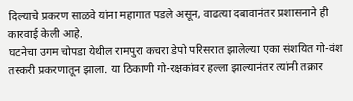दिल्याचे प्रकरण साळवे यांना महागात पडले असून, वाढत्या दबावानंतर प्रशासनाने ही कारवाई केली आहे.
घटनेचा उगम चोपडा येथील रामपुरा कचरा डेपो परिसरात झालेल्या एका संशयित गो-वंश तस्करी प्रकरणातून झाला. या ठिकाणी गो-रक्षकांवर हल्ला झाल्यानंतर त्यांनी तक्रार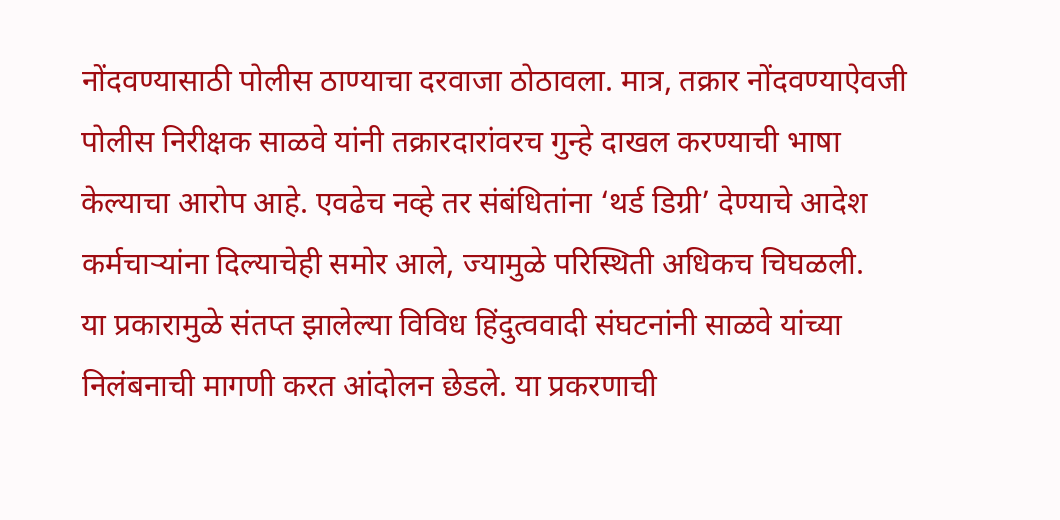नोंदवण्यासाठी पोलीस ठाण्याचा दरवाजा ठोठावला. मात्र, तक्रार नोंदवण्याऐवजी पोलीस निरीक्षक साळवे यांनी तक्रारदारांवरच गुन्हे दाखल करण्याची भाषा केल्याचा आरोप आहे. एवढेच नव्हे तर संबंधितांना ‘थर्ड डिग्री’ देण्याचे आदेश कर्मचाऱ्यांना दिल्याचेही समोर आले, ज्यामुळे परिस्थिती अधिकच चिघळली.
या प्रकारामुळे संतप्त झालेल्या विविध हिंदुत्ववादी संघटनांनी साळवे यांच्या निलंबनाची मागणी करत आंदोलन छेडले. या प्रकरणाची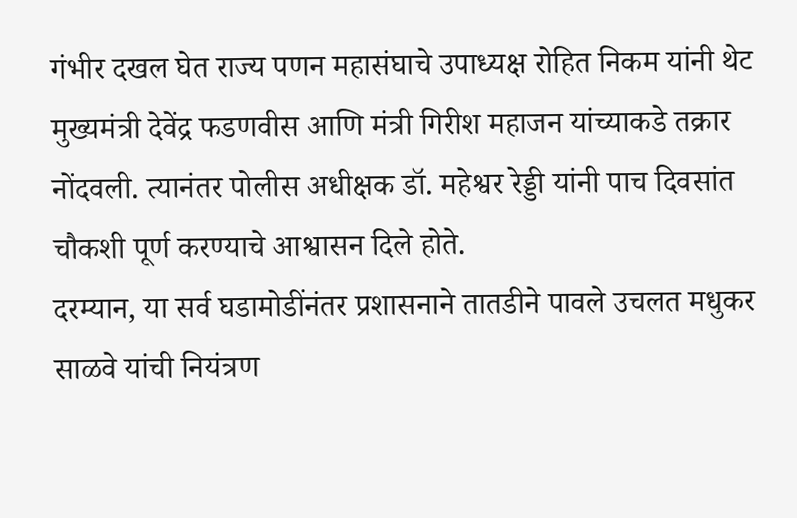गंभीर दखल घेत राज्य पणन महासंघाचे उपाध्यक्ष रोहित निकम यांनी थेट मुख्यमंत्री देवेंद्र फडणवीस आणि मंत्री गिरीश महाजन यांच्याकडे तक्रार नोंदवली. त्यानंतर पोलीस अधीक्षक डॉ. महेश्वर रेड्डी यांनी पाच दिवसांत चौकशी पूर्ण करण्याचे आश्वासन दिले होते.
दरम्यान, या सर्व घडामोडींनंतर प्रशासनाने तातडीने पावले उचलत मधुकर साळवे यांची नियंत्रण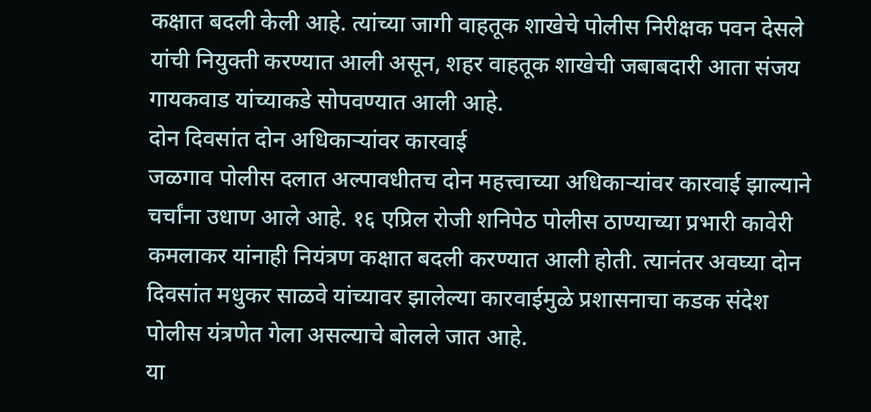कक्षात बदली केली आहे. त्यांच्या जागी वाहतूक शाखेचे पोलीस निरीक्षक पवन देसले यांची नियुक्ती करण्यात आली असून, शहर वाहतूक शाखेची जबाबदारी आता संजय गायकवाड यांच्याकडे सोपवण्यात आली आहे.
दोन दिवसांत दोन अधिकाऱ्यांवर कारवाई
जळगाव पोलीस दलात अल्पावधीतच दोन महत्त्वाच्या अधिकाऱ्यांवर कारवाई झाल्याने चर्चांना उधाण आले आहे. १६ एप्रिल रोजी शनिपेठ पोलीस ठाण्याच्या प्रभारी कावेरी कमलाकर यांनाही नियंत्रण कक्षात बदली करण्यात आली होती. त्यानंतर अवघ्या दोन दिवसांत मधुकर साळवे यांच्यावर झालेल्या कारवाईमुळे प्रशासनाचा कडक संदेश पोलीस यंत्रणेत गेला असल्याचे बोलले जात आहे.
या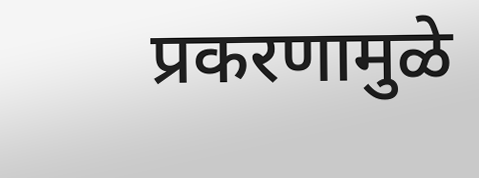प्रकरणामुळे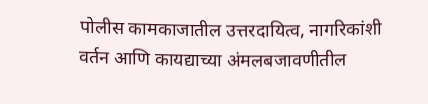पोलीस कामकाजातील उत्तरदायित्व, नागरिकांशी वर्तन आणि कायद्याच्या अंमलबजावणीतील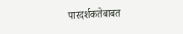पारदर्शकतेबाबत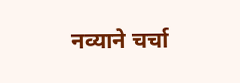नव्याने चर्चा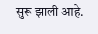सुरू झाली आहे.